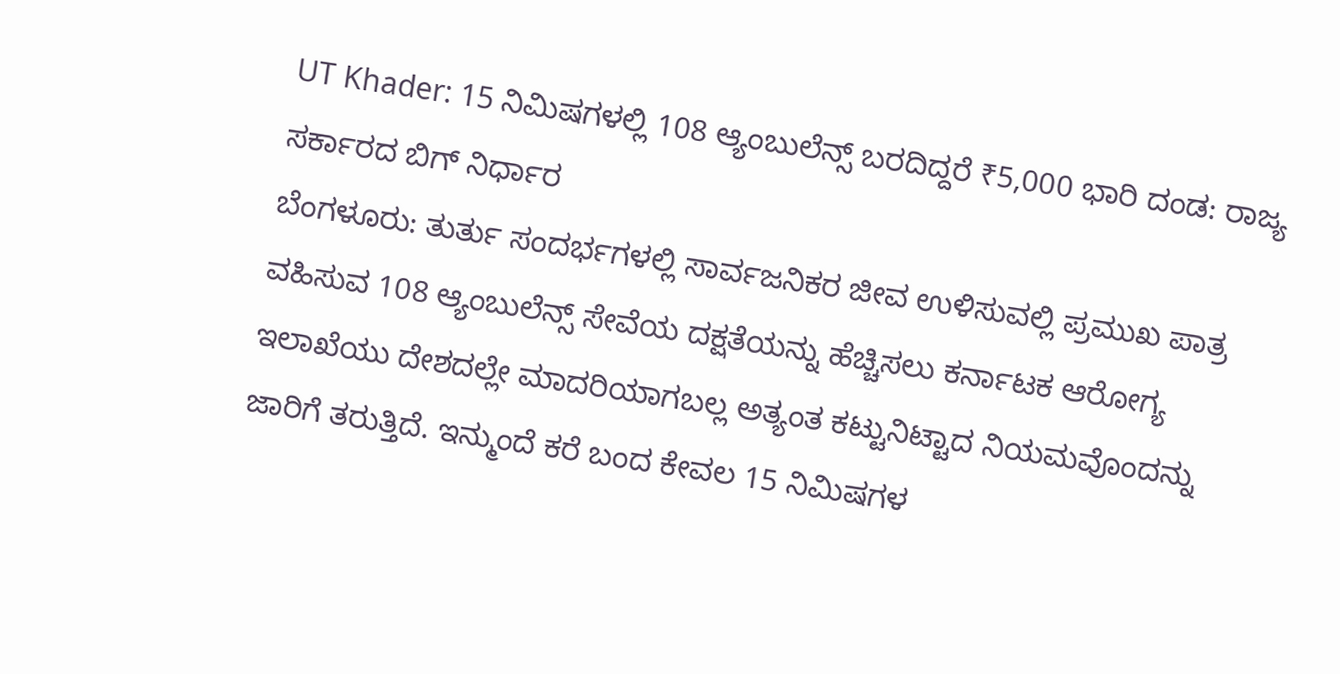UT Khader: 15 ನಿಮಿಷಗಳಲ್ಲಿ 108 ಆ್ಯಂಬುಲೆನ್ಸ್ ಬರದಿದ್ದರೆ ₹5,000 ಭಾರಿ ದಂಡ: ರಾಜ್ಯ ಸರ್ಕಾರದ ಬಿಗ್ ನಿರ್ಧಾರ
ಬೆಂಗಳೂರು: ತುರ್ತು ಸಂದರ್ಭಗಳಲ್ಲಿ ಸಾರ್ವಜನಿಕರ ಜೀವ ಉಳಿಸುವಲ್ಲಿ ಪ್ರಮುಖ ಪಾತ್ರ ವಹಿಸುವ 108 ಆ್ಯಂಬುಲೆನ್ಸ್ ಸೇವೆಯ ದಕ್ಷತೆಯನ್ನು ಹೆಚ್ಚಿಸಲು ಕರ್ನಾಟಕ ಆರೋಗ್ಯ ಇಲಾಖೆಯು ದೇಶದಲ್ಲೇ ಮಾದರಿಯಾಗಬಲ್ಲ ಅತ್ಯಂತ ಕಟ್ಟುನಿಟ್ಟಾದ ನಿಯಮವೊಂದನ್ನು ಜಾರಿಗೆ ತರುತ್ತಿದೆ. ಇನ್ಮುಂದೆ ಕರೆ ಬಂದ ಕೇವಲ 15 ನಿಮಿಷಗಳ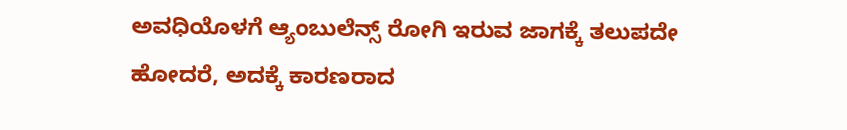ಅವಧಿಯೊಳಗೆ ಆ್ಯಂಬುಲೆನ್ಸ್ ರೋಗಿ ಇರುವ ಜಾಗಕ್ಕೆ ತಲುಪದೇ ಹೋದರೆ, ಅದಕ್ಕೆ ಕಾರಣರಾದ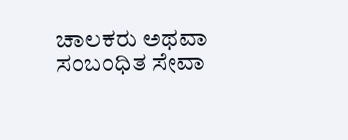ಚಾಲಕರು ಅಥವಾ ಸಂಬಂಧಿತ ಸೇವಾ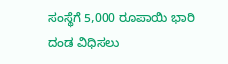ಸಂಸ್ಥೆಗೆ 5,000 ರೂಪಾಯಿ ಭಾರಿ ದಂಡ ವಿಧಿಸಲು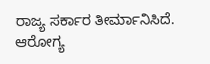ರಾಜ್ಯ ಸರ್ಕಾರ ತೀರ್ಮಾನಿಸಿದೆ. ಆರೋಗ್ಯ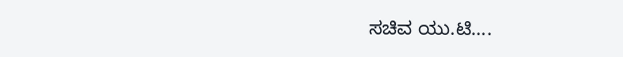ಸಚಿವ ಯು.ಟಿ….